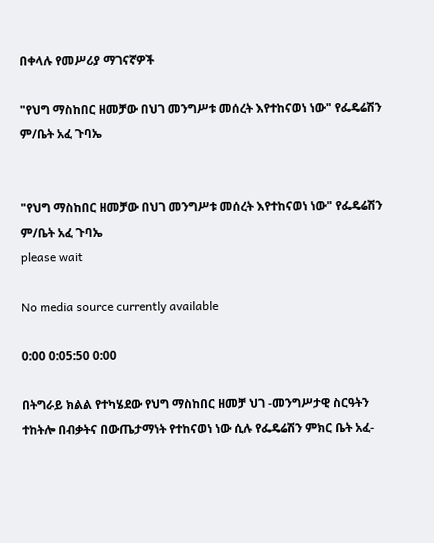በቀላሉ የመሥሪያ ማገናኛዎች

"የህግ ማስከበር ዘመቻው በህገ መንግሥቱ መሰረት እየተከናወነ ነው" የፌዴሬሽን ም/ቤት አፈ ጉባኤ


"የህግ ማስከበር ዘመቻው በህገ መንግሥቱ መሰረት እየተከናወነ ነው" የፌዴሬሽን ም/ቤት አፈ ጉባኤ
please wait

No media source currently available

0:00 0:05:50 0:00

በትግራይ ክልል የተካሄደው የህግ ማስከበር ዘመቻ ህገ -መንግሥታዊ ስርዓትን ተከትሎ በብቃትና በውጤታማነት የተከናወነ ነው ሲሉ የፌዴሬሽን ምክር ቤት አፈ-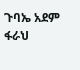ጉባኤ አደም ፋራህ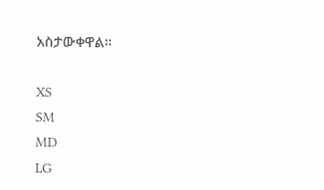አስታውቀዋል።

XS
SM
MD
LG